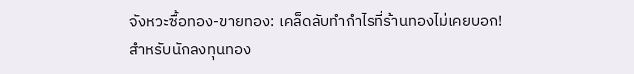จังหวะซื้อทอง-ขายทอง: เคล็ดลับทำกำไรที่ร้านทองไม่เคยบอก!
สำหรับนักลงทุนทอง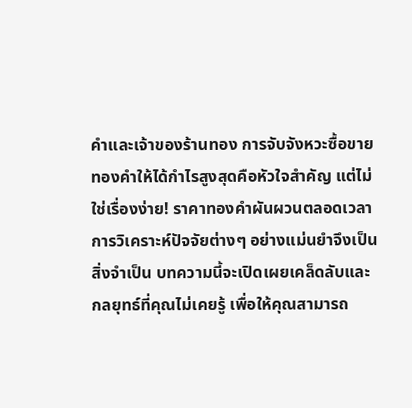คำและเจ้าของร้านทอง การจับจังหวะซื้อขายทองคำให้ได้กำไรสูงสุดคือหัวใจสำคัญ แต่ไม่ใช่เรื่องง่าย! ราคาทองคำผันผวนตลอดเวลา การวิเคราะห์ปัจจัยต่างๆ อย่างแม่นยำจึงเป็นสิ่งจำเป็น บทความนี้จะเปิดเผยเคล็ดลับและกลยุทธ์ที่คุณไม่เคยรู้ เพื่อให้คุณสามารถ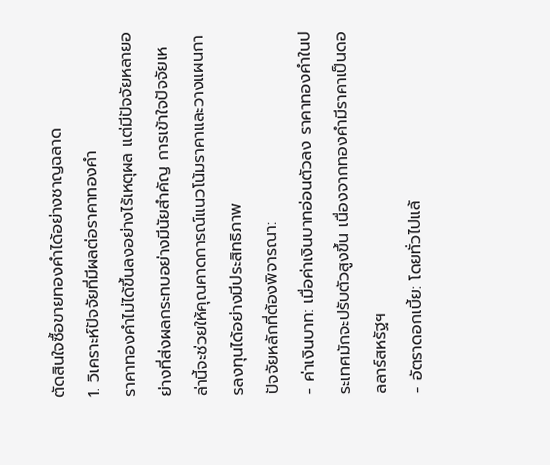ตัดสินใจซื้อขายทองคำได้อย่างชาญฉลาด
1. วิเคราะห์ปัจจัยที่มีผลต่อราคาทองคำ
ราคาทองคำไม่ได้ขึ้นลงอย่างไร้เหตุผล แต่มีปัจจัยหลายอย่างที่ส่งผลกระทบอย่างมีนัยสำคัญ การเข้าใจปัจจัยเหล่านี้จะช่วยให้คุณคาดการณ์แนวโน้มราคาและวางแผนการลงทุนได้อย่างมีประสิทธิภาพ
ปัจจัยหลักที่ต้องพิจารณา:
- ค่าเงินบาท: เมื่อค่าเงินบาทอ่อนตัวลง ราคาทองคำในประเทศมักจะปรับตัวสูงขึ้น เนื่องจากทองคำมีราคาเป็นดอลลาร์สหรัฐฯ
- อัตราดอกเบี้ย: โดยทั่วไปแล้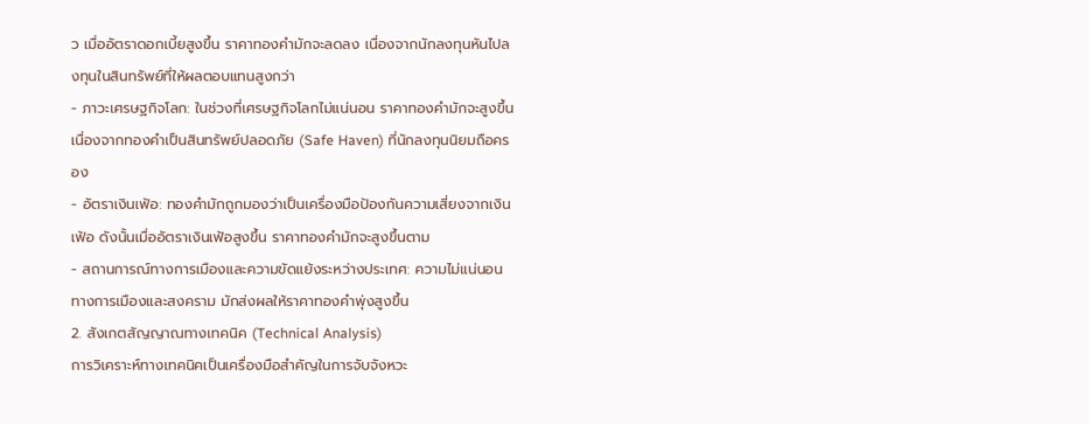ว เมื่ออัตราดอกเบี้ยสูงขึ้น ราคาทองคำมักจะลดลง เนื่องจากนักลงทุนหันไปลงทุนในสินทรัพย์ที่ให้ผลตอบแทนสูงกว่า
- ภาวะเศรษฐกิจโลก: ในช่วงที่เศรษฐกิจโลกไม่แน่นอน ราคาทองคำมักจะสูงขึ้น เนื่องจากทองคำเป็นสินทรัพย์ปลอดภัย (Safe Haven) ที่นักลงทุนนิยมถือครอง
- อัตราเงินเฟ้อ: ทองคำมักถูกมองว่าเป็นเครื่องมือป้องกันความเสี่ยงจากเงินเฟ้อ ดังนั้นเมื่ออัตราเงินเฟ้อสูงขึ้น ราคาทองคำมักจะสูงขึ้นตาม
- สถานการณ์ทางการเมืองและความขัดแย้งระหว่างประเทศ: ความไม่แน่นอนทางการเมืองและสงคราม มักส่งผลให้ราคาทองคำพุ่งสูงขึ้น
2. สังเกตสัญญาณทางเทคนิค (Technical Analysis)
การวิเคราะห์ทางเทคนิคเป็นเครื่องมือสำคัญในการจับจังหวะ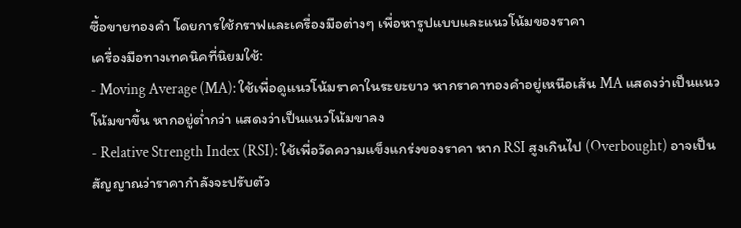ซื้อขายทองคำ โดยการใช้กราฟและเครื่องมือต่างๆ เพื่อหารูปแบบและแนวโน้มของราคา
เครื่องมือทางเทคนิคที่นิยมใช้:
- Moving Average (MA): ใช้เพื่อดูแนวโน้มราคาในระยะยาว หากราคาทองคำอยู่เหนือเส้น MA แสดงว่าเป็นแนวโน้มขาขึ้น หากอยู่ต่ำกว่า แสดงว่าเป็นแนวโน้มขาลง
- Relative Strength Index (RSI): ใช้เพื่อวัดความแข็งแกร่งของราคา หาก RSI สูงเกินไป (Overbought) อาจเป็นสัญญาณว่าราคากำลังจะปรับตัว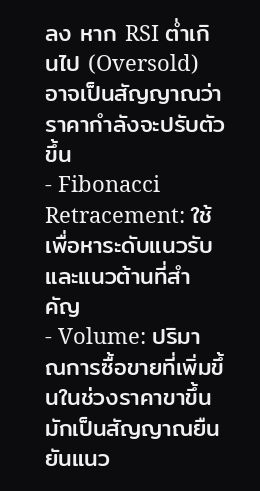ลง หาก RSI ต่ำเกินไป (Oversold) อาจเป็นสัญญาณว่าราคากำลังจะปรับตัวขึ้น
- Fibonacci Retracement: ใช้เพื่อหาระดับแนวรับและแนวต้านที่สำคัญ
- Volume: ปริมาณการซื้อขายที่เพิ่มขึ้นในช่วงราคาขาขึ้น มักเป็นสัญญาณยืนยันแนว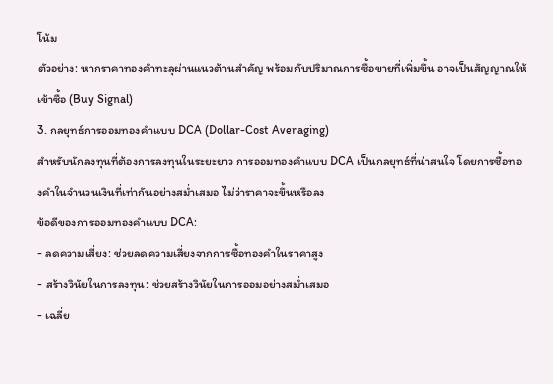โน้ม
ตัวอย่าง: หากราคาทองคำทะลุผ่านแนวต้านสำคัญ พร้อมกับปริมาณการซื้อขายที่เพิ่มขึ้น อาจเป็นสัญญาณให้เข้าซื้อ (Buy Signal)
3. กลยุทธ์การออมทองคำแบบ DCA (Dollar-Cost Averaging)
สำหรับนักลงทุนที่ต้องการลงทุนในระยะยาว การออมทองคำแบบ DCA เป็นกลยุทธ์ที่น่าสนใจ โดยการซื้อทองคำในจำนวนเงินที่เท่ากันอย่างสม่ำเสมอ ไม่ว่าราคาจะขึ้นหรือลง
ข้อดีของการออมทองคำแบบ DCA:
- ลดความเสี่ยง: ช่วยลดความเสี่ยงจากการซื้อทองคำในราคาสูง
- สร้างวินัยในการลงทุน: ช่วยสร้างวินัยในการออมอย่างสม่ำเสมอ
- เฉลี่ย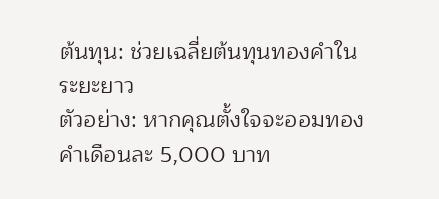ต้นทุน: ช่วยเฉลี่ยต้นทุนทองคำในระยะยาว
ตัวอย่าง: หากคุณตั้งใจจะออมทองคำเดือนละ 5,000 บาท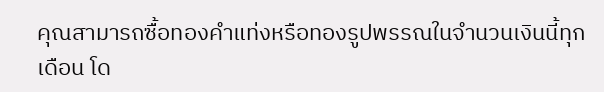คุณสามารถซื้อทองคำแท่งหรือทองรูปพรรณในจำนวนเงินนี้ทุกเดือน โด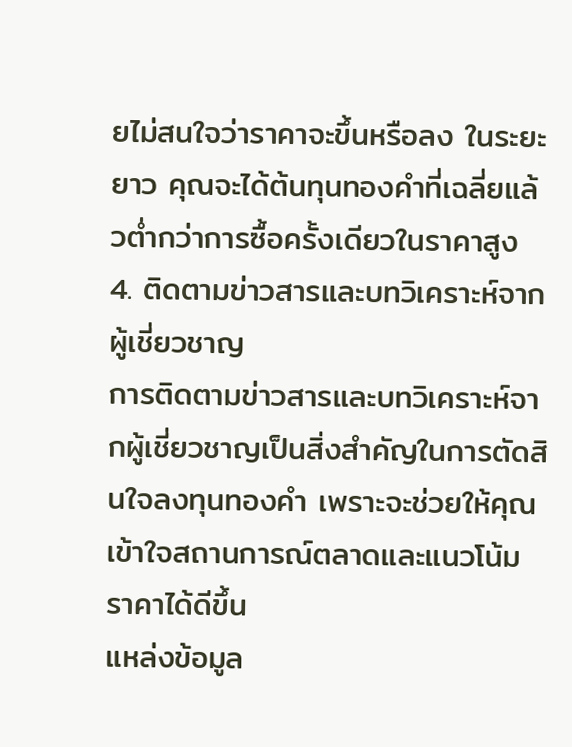ยไม่สนใจว่าราคาจะขึ้นหรือลง ในระยะยาว คุณจะได้ต้นทุนทองคำที่เฉลี่ยแล้วต่ำกว่าการซื้อครั้งเดียวในราคาสูง
4. ติดตามข่าวสารและบทวิเคราะห์จากผู้เชี่ยวชาญ
การติดตามข่าวสารและบทวิเคราะห์จากผู้เชี่ยวชาญเป็นสิ่งสำคัญในการตัดสินใจลงทุนทองคำ เพราะจะช่วยให้คุณเข้าใจสถานการณ์ตลาดและแนวโน้มราคาได้ดีขึ้น
แหล่งข้อมูล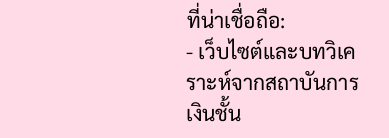ที่น่าเชื่อถือ:
- เว็บไซต์และบทวิเคราะห์จากสถาบันการเงินชั้น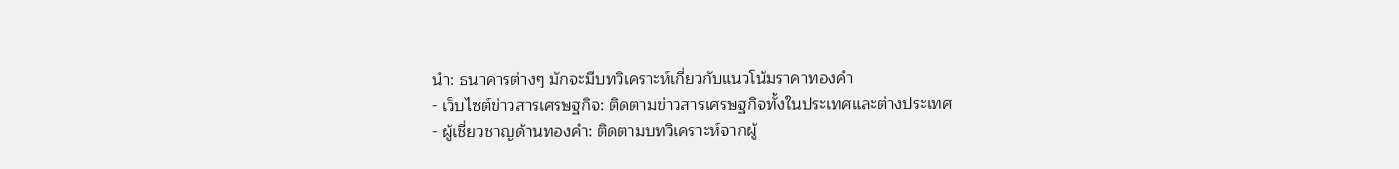นำ: ธนาคารต่างๆ มักจะมีบทวิเคราะห์เกี่ยวกับแนวโน้มราคาทองคำ
- เว็บไซต์ข่าวสารเศรษฐกิจ: ติดตามข่าวสารเศรษฐกิจทั้งในประเทศและต่างประเทศ
- ผู้เชี่ยวชาญด้านทองคำ: ติดตามบทวิเคราะห์จากผู้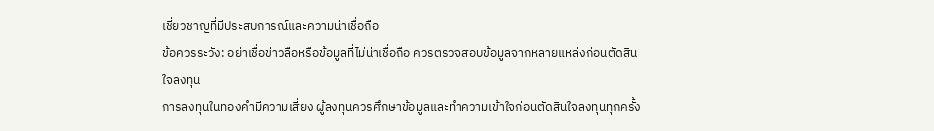เชี่ยวชาญที่มีประสบการณ์และความน่าเชื่อถือ
ข้อควรระวัง: อย่าเชื่อข่าวลือหรือข้อมูลที่ไม่น่าเชื่อถือ ควรตรวจสอบข้อมูลจากหลายแหล่งก่อนตัดสินใจลงทุน
การลงทุนในทองคำมีความเสี่ยง ผู้ลงทุนควรศึกษาข้อมูลและทำความเข้าใจก่อนตัดสินใจลงทุนทุกครั้ง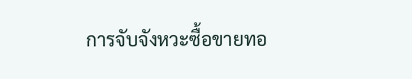การจับจังหวะซื้อขายทอ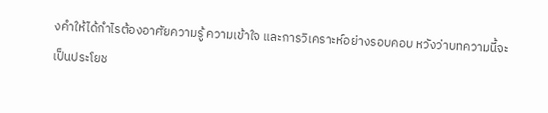งคำให้ได้กำไรต้องอาศัยความรู้ ความเข้าใจ และการวิเคราะห์อย่างรอบคอบ หวังว่าบทความนี้จะเป็นประโยช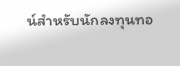น์สำหรับนักลงทุนทอ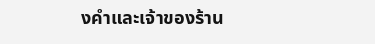งคำและเจ้าของร้าน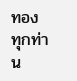ทองทุกท่าน